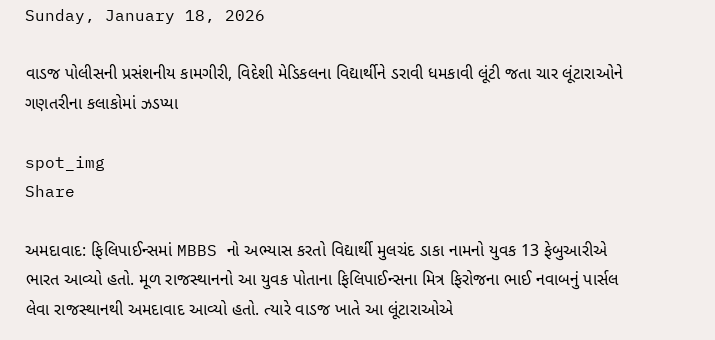Sunday, January 18, 2026

વાડજ પોલીસની પ્રસંશનીય કામગીરી, વિદેશી મેડિકલના વિદ્યાર્થીને ડરાવી ધમકાવી લૂંટી જતા ચાર લૂંટારાઓને ગણતરીના કલાકોમાં ઝડપ્યા

spot_img
Share

અમદાવાદ: ફિલિપાઈન્સમાં MBBS નો અભ્યાસ કરતો વિદ્યાર્થી મુલચંદ ડાકા નામનો યુવક 13 ફેબુઆરીએ ભારત આવ્યો હતો. મૂળ રાજસ્થાનનો આ યુવક પોતાના ફિલિપાઈન્સના મિત્ર ફિરોજના ભાઈ નવાબનું પાર્સલ લેવા રાજસ્થાનથી અમદાવાદ આવ્યો હતો. ત્યારે વાડજ ખાતે આ લૂંટારાઓએ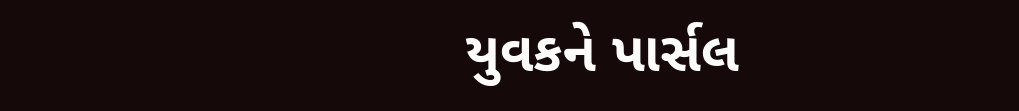યુવકને પાર્સલ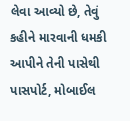લેવા આવ્યો છે, તેવું કહીને મારવાની ધમકી આપીને તેની પાસેથી પાસપોર્ટ, મોબાઈલ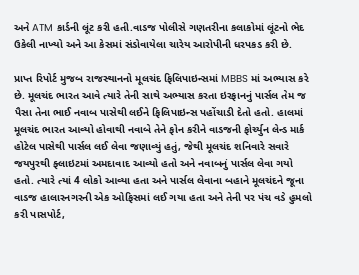અને ATM કાર્ડની લૂંટ કરી હતી.વાડજ પોલીસે ગણતરીના કલાકોમાં લૂંટનો ભેદ ઉકેલી નાખ્યો અને આ કેસમાં સંડોવાયેલા ચારેય આરોપીની ધરપકડ કરી છે.

પ્રાપ્ત રિપોર્ટ મુજબ રાજસ્થાનનો મૂલચંદ ફિલિપાઇન્સમાં MBBS માં અભ્યાસ કરે છે. મૂલચંદ ભારત આવે ત્યારે તેની સાથે અભ્યાસ કરતા ઇરફાનનું પાર્સલ તેમ જ પૈસા તેના ભાઈ નવાબ પાસેથી લઈને ફિલિપાઇન્સ પહોંચાડી દેતો હતો. હાલમાં મૂલચંદ ભારત આવ્યો હોવાથી નવાબે તેને ફોન કરીને વાડજની ફોર્ચ્યુન લેન્ડ માર્ક હોટેલ પાસેથી પાર્સલ લઈ લેવા જણાવ્યું હતું, જેથી મૂલચંદ શનિવારે સવારે જયપુરથી ફ્લાઇટમાં અમદાવાદ આવ્યો હતો અને નવાબનું પાર્સલ લેવા ગયો હતો. ત્યારે ત્યાં 4 લોકો આવ્યા હતા અને પાર્સલ લેવાના બહાને મૂલચંદને જૂના વાડજ હાલારનગરની એક ઓફિસમાં લઈ ગયા હતા અને તેની પર પંચ વડે હુમલો કરી પાસપોર્ટ,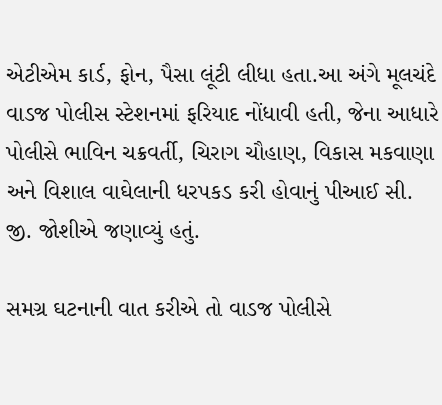એટીએમ કાર્ડ, ફોન, પૈસા લૂંટી લીધા હતા.આ અંગે મૂલચંદે વાડજ પોલીસ સ્ટેશનમાં ફરિયાદ નોંધાવી હતી, જેના આધારે પોલીસે ભાવિન ચક્રવર્તી, ચિરાગ ચૌહાણ, વિકાસ મકવાણા અને વિશાલ વાઘેલાની ધરપકડ કરી હોવાનું પીઆઈ સી. જી. જોશીએ જણાવ્યું હતું.

સમગ્ર ઘટનાની વાત કરીએ તો વાડજ પોલીસે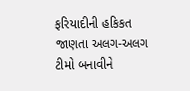ફરિયાદીની હકિકત જાણતા અલગ-અલગ ટીમો બનાવીને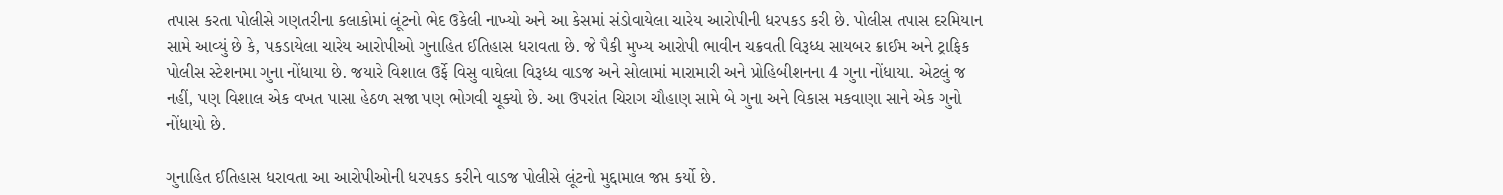તપાસ કરતા પોલીસે ગણતરીના કલાકોમાં લૂંટનો ભેદ ઉકેલી નાખ્યો અને આ કેસમાં સંડોવાયેલા ચારેય આરોપીની ધરપકડ કરી છે. પોલીસ તપાસ દરમિયાન સામે આવ્યું છે કે, પકડાયેલા ચારેય આરોપીઓ ગુનાહિત ઈતિહાસ ધરાવતા છે. જે પૈકી મુખ્ય આરોપી ભાવીન ચક્રવતી વિરૂધ્ધ સાયબર ક્રાઈમ અને ટ્રાફિક પોલીસ સ્ટેશનમા ગુના નોંધાયા છે. જયારે વિશાલ ઉર્ફે વિસુ વાઘેલા વિરૂધ્ધ વાડજ અને સોલામાં મારામારી અને પ્રોહિબીશનના 4 ગુના નોંધાયા. એટલું જ નહીં, પણ વિશાલ એક વખત પાસા હેઠળ સજા પણ ભોગવી ચૂક્યો છે. આ ઉપરાંત ચિરાગ ચૌહાણ સામે બે ગુના અને વિકાસ મકવાણા સાને એક ગુનો નોંધાયો છે.

ગુનાહિત ઈતિહાસ ધરાવતા આ આરોપીઓની ધરપકડ કરીને વાડજ પોલીસે લૂંટનો મુદ્દામાલ જપ્ત કર્યો છે.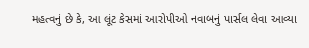મહત્વનું છે કે, આ લૂંટ કેસમાં આરોપીઓ નવાબનું પાર્સલ લેવા આવ્યા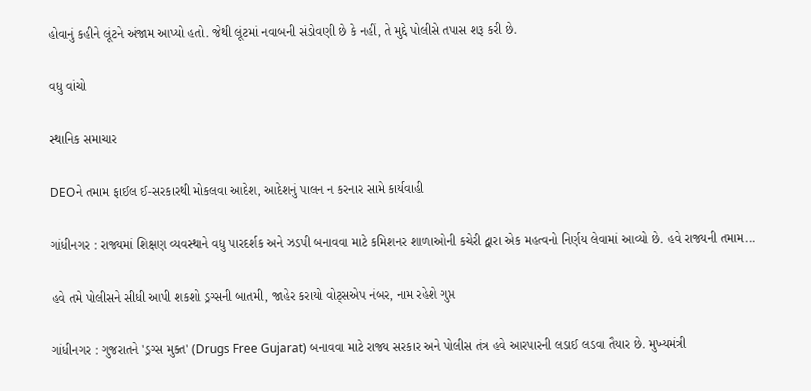હોવાનું કહીને લૂંટને અંજામ આપ્યો હતો. જેથી લૂંટમાં નવાબની સંડોવણી છે કે નહીં, તે મુદ્દે પોલીસે તપાસ શરૂ કરી છે.

વધુ વાંચો

સ્થાનિક સમાચાર

DEOને તમામ ફાઈલ ઈ-સરકારથી મોકલવા આદેશ, આદેશનું પાલન ન કરનાર સામે કાર્યવાહી

ગાંધીનગર : રાજ્યમાં શિક્ષણ વ્યવસ્થાને વધુ પારદર્શક અને ઝડપી બનાવવા માટે કમિશનર શાળાઓની કચેરી દ્વારા એક મહત્વનો નિર્ણય લેવામાં આવ્યો છે. હવે રાજ્યની તમામ...

હવે તમે પોલીસને સીધી આપી શકશો ડ્રગ્સની બાતમી, જાહેર કરાયો વોટ્સએપ નંબર, નામ રહેશે ગુપ્ત

ગાંધીનગર : ગુજરાતને 'ડ્રગ્સ મુક્ત' (Drugs Free Gujarat) બનાવવા માટે રાજ્ય સરકાર અને પોલીસ તંત્ર હવે આરપારની લડાઈ લડવા તૈયાર છે. મુખ્યમંત્રી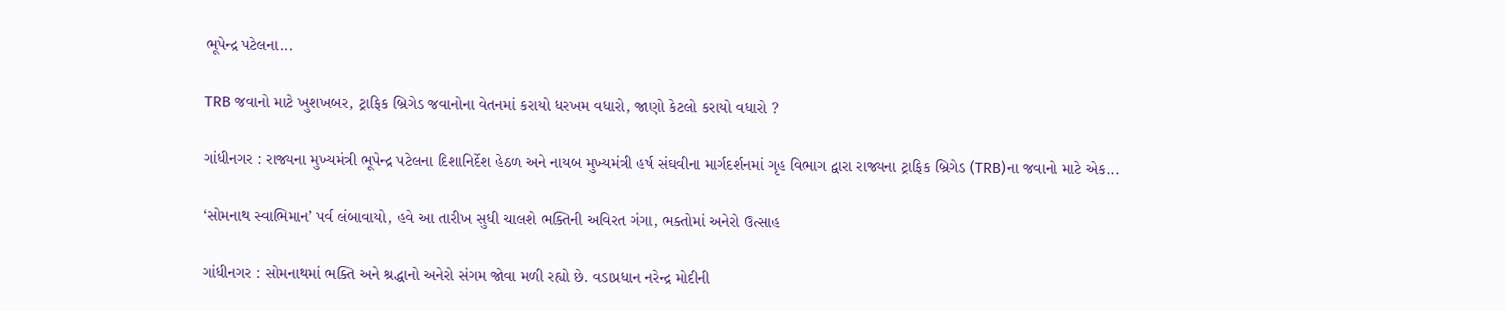ભૂપેન્દ્ર પટેલના...

TRB જવાનો માટે ખુશખબર, ટ્રાફિક બ્રિગેડ જવાનોના વેતનમાં કરાયો ધરખમ વધારો, જાણો કેટલો કરાયો વધારો ?

ગાંધીનગર : રાજ્યના મુખ્યમંત્રી ભૂપેન્દ્ર પટેલના દિશાનિર્દેશ હેઠળ અને નાયબ મુખ્યમંત્રી હર્ષ સંઘવીના માર્ગદર્શનમાં ગૃહ વિભાગ દ્વારા રાજ્યના ટ્રાફિક બ્રિગેડ (TRB)ના જવાનો માટે એક...

‘સોમનાથ સ્વાભિમાન’ પર્વ લંબાવાયો, હવે આ તારીખ સુધી ચાલશે ભક્તિની અવિરત ગંગા, ભક્તોમાં અનેરો ઉત્સાહ

ગાંધીનગર : સોમનાથમાં ભક્તિ અને શ્રદ્ધાનો અનેરો સંગમ જોવા મળી રહ્યો છે. વડાપ્રધાન નરેન્દ્ર મોદીની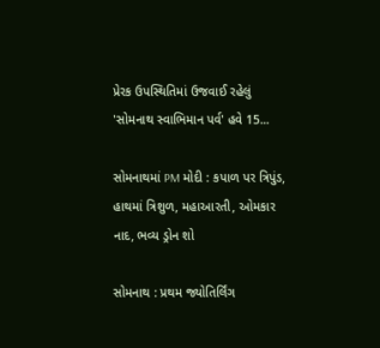પ્રેરક ઉપસ્થિતિમાં ઉજવાઈ રહેલું 'સોમનાથ સ્વાભિમાન પર્વ' હવે 15...

સોમનાથમાં PM મોદી : કપાળ પર ત્રિપુંડ, હાથમાં ત્રિશુળ, મહાઆરતી, ઓમકાર નાદ, ભવ્ય ડ્રોન શો

સોમનાથ : પ્રથમ જ્યોતિર્લિંગ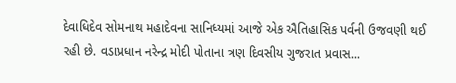દેવાધિદેવ સોમનાથ મહાદેવના સાનિધ્યમાં આજે એક ઐતિહાસિક પર્વની ઉજવણી થઈ રહી છે. વડાપ્રધાન નરેન્દ્ર મોદી પોતાના ત્રણ દિવસીય ગુજરાત પ્રવાસ...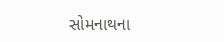સોમનાથના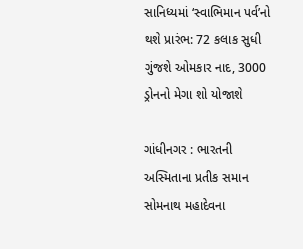સાનિધ્યમાં ‘સ્વાભિમાન પર્વ’નો થશે પ્રારંભ: 72 કલાક સુધી ગુંજશે ઓમકાર નાદ, 3000 ડ્રોનનો મેગા શો યોજાશે

ગાંધીનગર : ભારતની અસ્મિતાના પ્રતીક સમાન સોમનાથ મહાદેવના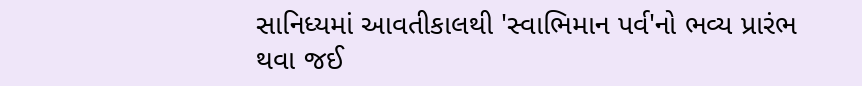સાનિધ્યમાં આવતીકાલથી 'સ્વાભિમાન પર્વ'નો ભવ્ય પ્રારંભ થવા જઈ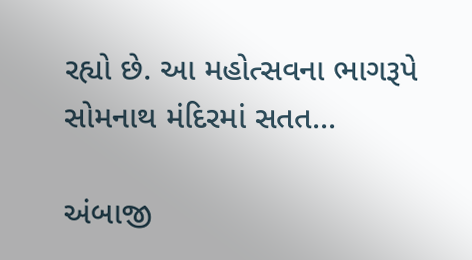રહ્યો છે. આ મહોત્સવના ભાગરૂપે સોમનાથ મંદિરમાં સતત...

અંબાજી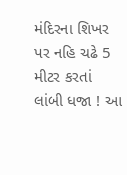મંદિરના શિખર પર નહિ ચઢે 5 મીટર કરતાં લાંબી ધજા ! આ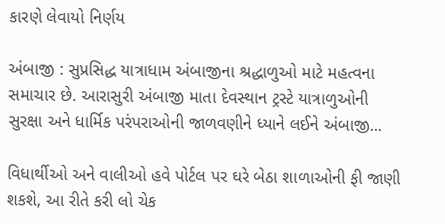કારણે લેવાયો નિર્ણય

અંબાજી : સુપ્રસિદ્ધ યાત્રાધામ અંબાજીના શ્રદ્ધાળુઓ માટે મહત્વના સમાચાર છે. આરાસુરી અંબાજી માતા દેવસ્થાન ટ્રસ્ટે યાત્રાળુઓની સુરક્ષા અને ધાર્મિક પરંપરાઓની જાળવણીને ધ્યાને લઈને અંબાજી...

વિધાર્થીઓ અને વાલીઓ હવે પોર્ટલ પર ઘરે બેઠા શાળાઓની ફી જાણી શકશે, આ રીતે કરી લો ચેક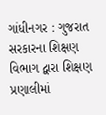ગાંધીનગર : ગુજરાત સરકારના શિક્ષણ વિભાગ દ્વારા શિક્ષણ પ્રણાલીમાં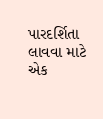પારદર્શિતા લાવવા માટે એક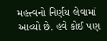મહત્ત્વનો નિર્ણય લેવામાં આવ્યો છે. હવે કોઈ પણ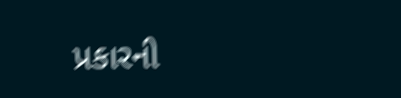પ્રકારની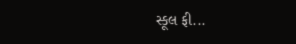સ્કૂલ ફી...